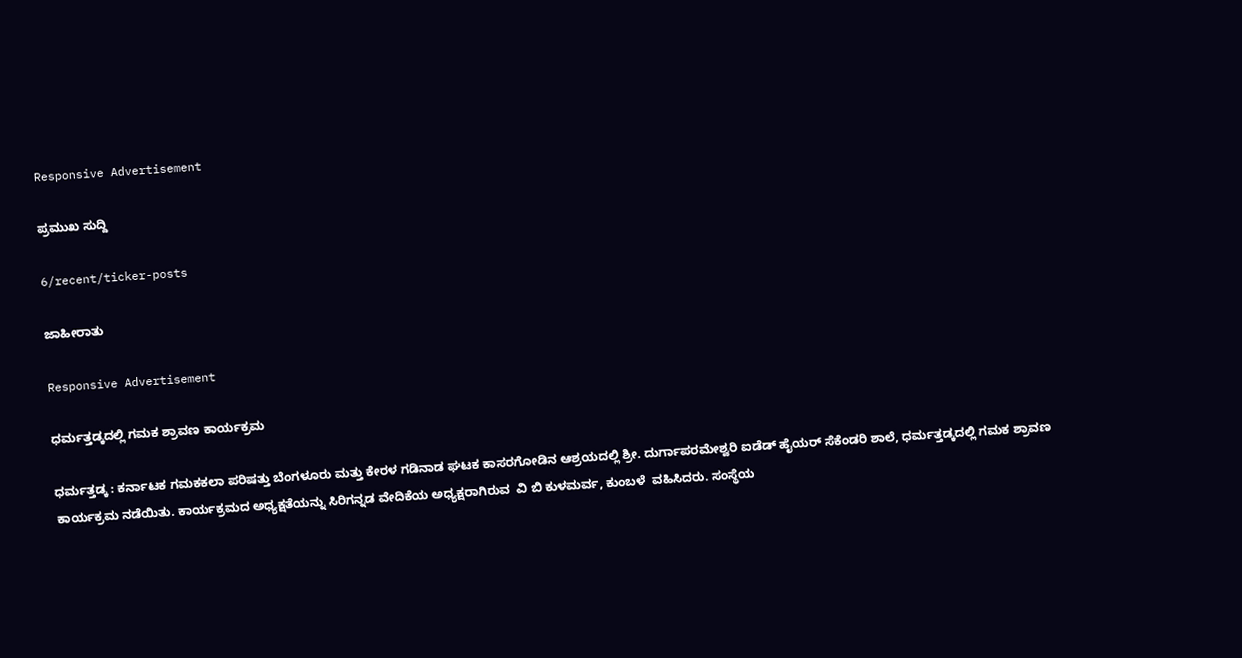Responsive Advertisement

ಪ್ರಮುಖ ಸುದ್ದಿ

6/recent/ticker-posts

ಜಾಹೀರಾತು

Responsive Advertisement

ಧರ್ಮತ್ತಡ್ಕದಲ್ಲಿ ಗಮಕ ಶ್ರಾವಣ ಕಾರ್ಯಕ್ರಮ

ಧರ್ಮತ್ತಡ್ಕ : ಕರ್ನಾಟಕ ಗಮಕಕಲಾ ಪರಿಷತ್ತು ಬೆಂಗಳೂರು ಮತ್ತು ಕೇರಳ ಗಡಿನಾಡ ಘಟಕ ಕಾಸರಗೋಡಿನ ಆಶ್ರಯದಲ್ಲಿ ಶ್ರೀ. ದುರ್ಗಾಪರಮೇಶ್ವರಿ ಐಡೆಡ್ ಹೈಯರ್ ಸೆಕೆಂಡರಿ ಶಾಲೆ, ಧರ್ಮತ್ತಡ್ಕದಲ್ಲಿ ಗಮಕ ಶ್ರಾವಣ ಕಾರ್ಯಕ್ರಮ ನಡೆಯಿತು. ಕಾರ್ಯಕ್ರಮದ ಅಧ್ಯಕ್ಷತೆಯನ್ನು ಸಿರಿಗನ್ನಡ ವೇದಿಕೆಯ ಅಧ್ಯಕ್ಷರಾಗಿರುವ  ವಿ ಬಿ ಕುಳಮರ್ವ, ಕುಂಬಳೆ  ವಹಿಸಿದರು. ಸಂಸ್ಥೆಯ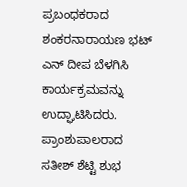ಪ್ರಬಂಧಕರಾದ   ಶಂಕರನಾರಾಯಣ ಭಟ್ ಎನ್ ದೀಪ ಬೆಳಗಿಸಿ ಕಾರ್ಯಕ್ರಮವನ್ನು ಉದ್ಘಾಟಿಸಿದರು. ಪ್ರಾಂಶುಪಾಲರಾದ  ಸತೀಶ್ ಶೆಟ್ಟಿ ಶುಭ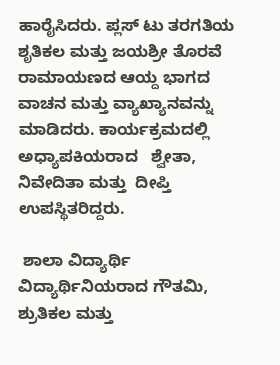ಹಾರೈಸಿದರು. ಪ್ಲಸ್ ಟು ತರಗತಿಯ ಶೃತಿಕಲ ಮತ್ತು ಜಯಶ್ರೀ ತೊರವೆ ರಾಮಾಯಣದ ಆಯ್ದ ಭಾಗದ ವಾಚನ ಮತ್ತು ವ್ಯಾಖ್ಯಾನವನ್ನು ಮಾಡಿದರು. ಕಾರ್ಯಕ್ರಮದಲ್ಲಿ ಅಧ್ಯಾಪಕಿಯರಾದ   ಶ್ವೇತಾ,  ನಿವೇದಿತಾ ಮತ್ತು  ದೀಪ್ತಿ ಉಪಸ್ಥಿತರಿದ್ದರು.

 ಶಾಲಾ ವಿದ್ಯಾರ್ಥಿ ವಿದ್ಯಾರ್ಥಿನಿಯರಾದ ಗೌತಮಿ, ಶ್ರುತಿಕಲ ಮತ್ತು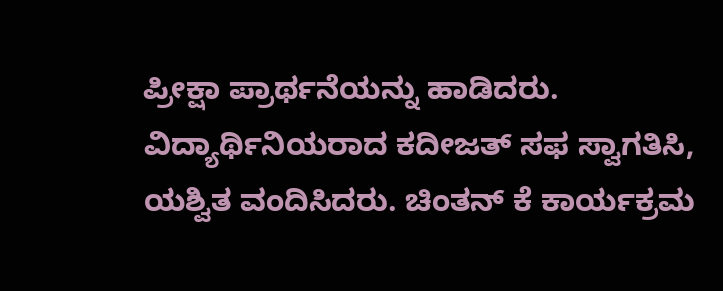ಪ್ರೀಕ್ಷಾ ಪ್ರಾರ್ಥನೆಯನ್ನು ಹಾಡಿದರು. ವಿದ್ಯಾರ್ಥಿನಿಯರಾದ ಕದೀಜತ್ ಸಫ ಸ್ವಾಗತಿಸಿ, ಯಶ್ವಿತ ವಂದಿಸಿದರು. ಚಿಂತನ್ ಕೆ ಕಾರ್ಯಕ್ರಮ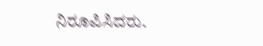ನಿರೂಪಿಸಿದರು.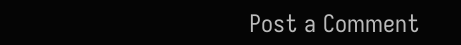Post a Comment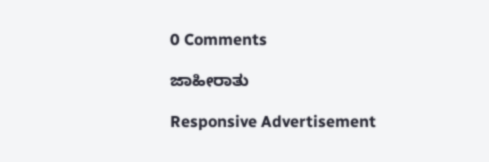0 Comments

ಜಾಹೀರಾತು

Responsive Advertisement